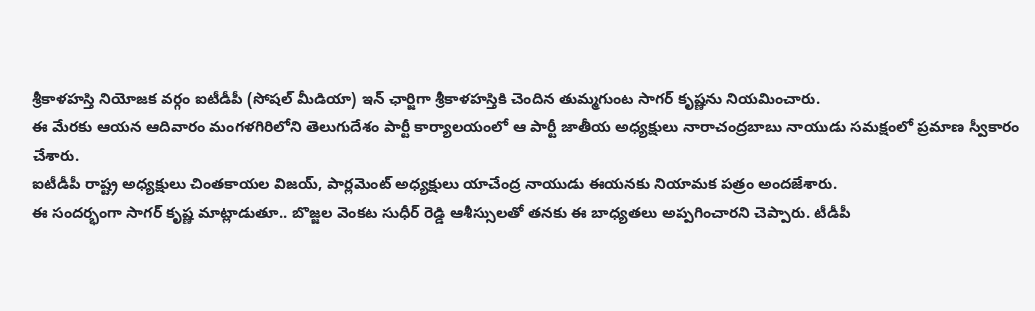శ్రీకాళహస్తి నియోజక వర్గం ఐటీడీపీ (సోషల్ మీడియా) ఇన్ ఛార్జిగా శ్రీకాళహస్తికి చెందిన తుమ్మగుంట సాగర్ కృష్ణను నియమించారు.
ఈ మేరకు ఆయన ఆదివారం మంగళగిరిలోని తెలుగుదేశం పార్టీ కార్యాలయంలో ఆ పార్టీ జాతీయ అధ్యక్షులు నారాచంద్రబాబు నాయుడు సమక్షంలో ప్రమాణ స్వీకారం చేశారు.
ఐటీడీపీ రాష్ట్ర అధ్యక్షులు చింతకాయల విజయ్, పార్లమెంట్ అధ్యక్షులు యాచేంద్ర నాయుడు ఈయనకు నియామక పత్రం అందజేశారు.
ఈ సందర్భంగా సాగర్ కృష్ణ మాట్లాడుతూ.. బొజ్జల వెంకట సుధీర్ రెడ్డి ఆశీస్సులతో తనకు ఈ బాధ్యతలు అప్పగించారని చెప్పారు. టీడీపీ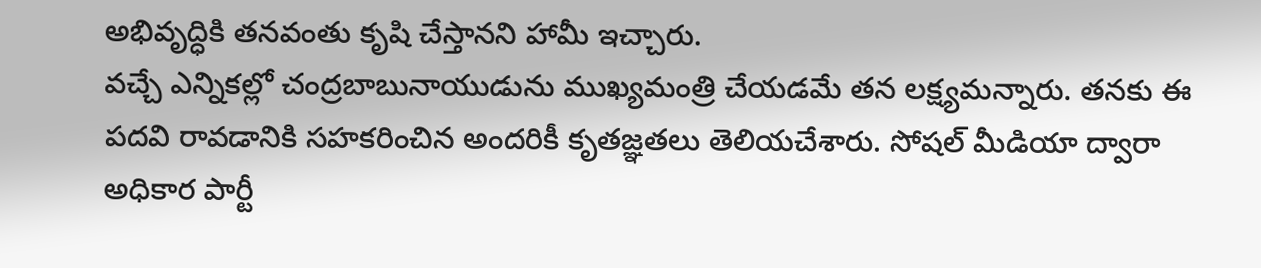అభివృద్ధికి తనవంతు కృషి చేస్తానని హామీ ఇచ్చారు.
వచ్చే ఎన్నికల్లో చంద్రబాబునాయుడును ముఖ్యమంత్రి చేయడమే తన లక్ష్యమన్నారు. తనకు ఈ పదవి రావడానికి సహకరించిన అందరికీ కృతజ్ఞతలు తెలియచేశారు. సోషల్ మీడియా ద్వారా అధికార పార్టీ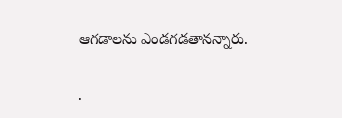ఆగడాలను ఎండగడతానన్నారు.

.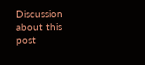Discussion about this post